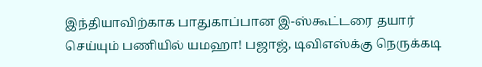இந்தியாவிற்காக பாதுகாப்பான இ-ஸ்கூட்டரை தயார் செய்யும் பணியில் யமஹா! பஜாஜ், டிவிஎஸ்க்கு நெருக்கடி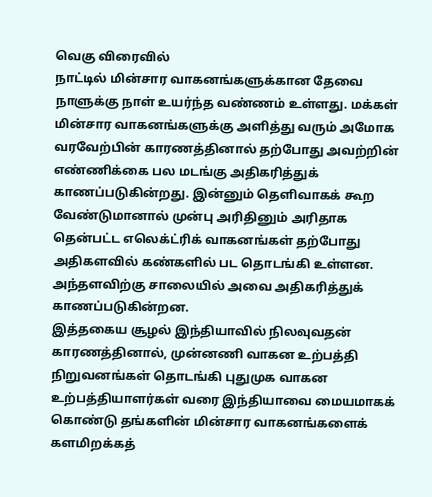வெகு விரைவில்
நாட்டில் மின்சார வாகனங்களுக்கான தேவை நாளுக்கு நாள் உயர்ந்த வண்ணம் உள்ளது. மக்கள் மின்சார வாகனங்களுக்கு அளித்து வரும் அமோக வரவேற்பின் காரணத்தினால் தற்போது அவற்றின் எண்ணிக்கை பல மடங்கு அதிகரித்துக் காணப்படுகின்றது. இன்னும் தெளிவாகக் கூற வேண்டுமானால் முன்பு அரிதினும் அரிதாக தென்பட்ட எலெக்ட்ரிக் வாகனங்கள் தற்போது அதிகளவில் கண்களில் பட தொடங்கி உள்ளன. அந்தளவிற்கு சாலையில் அவை அதிகரித்துக் காணப்படுகின்றன.
இத்தகைய சூழல் இந்தியாவில் நிலவுவதன் காரணத்தினால், முன்னணி வாகன உற்பத்தி நிறுவனங்கள் தொடங்கி புதுமுக வாகன உற்பத்தியாளர்கள் வரை இந்தியாவை மையமாகக் கொண்டு தங்களின் மின்சார வாகனங்களைக் களமிறக்கத்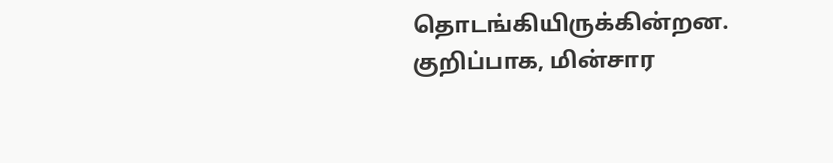தொடங்கியிருக்கின்றன. குறிப்பாக, மின்சார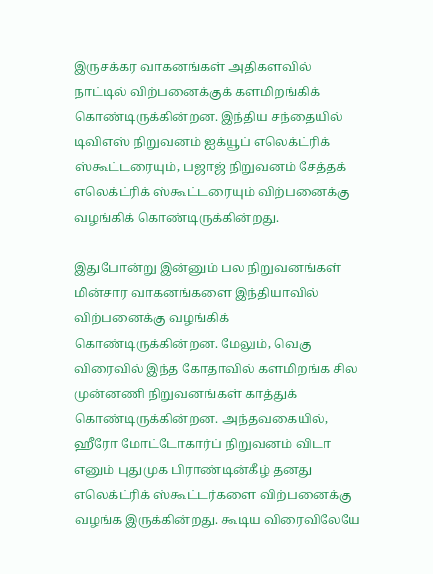இருசக்கர வாகனங்கள் அதிகளவில் நாட்டில் விற்பனைக்குக் களமிறங்கிக் கொண்டிருக்கின்றன. இந்திய சந்தையில் டிவிஎஸ் நிறுவனம் ஐக்யூப் எலெக்ட்ரிக் ஸ்கூட்டரையும், பஜாஜ் நிறுவனம் சேத்தக் எலெக்ட்ரிக் ஸ்கூட்டரையும் விற்பனைக்கு வழங்கிக் கொண்டிருக்கின்றது.

இதுபோன்று இன்னும் பல நிறுவனங்கள் மின்சார வாகனங்களை இந்தியாவில் விற்பனைக்கு வழங்கிக் கொண்டிருக்கின்றன. மேலும், வெகு விரைவில் இந்த கோதாவில் களமிறங்க சில முன்னணி நிறுவனங்கள் காத்துக் கொண்டிருக்கின்றன. அந்தவகையில், ஹீரோ மோட்டோகார்ப் நிறுவனம் விடா எனும் புதுமுக பிராண்டின்கீழ் தனது எலெக்ட்ரிக் ஸ்கூட்டர்களை விற்பனைக்கு வழங்க இருக்கின்றது. கூடிய விரைவிலேயே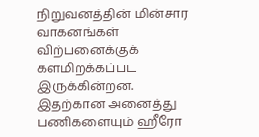நிறுவனத்தின் மின்சார வாகனங்கள் விற்பனைக்குக் களமிறக்கப்பட இருக்கின்றன. இதற்கான அனைத்து பணிகளையும் ஹீரோ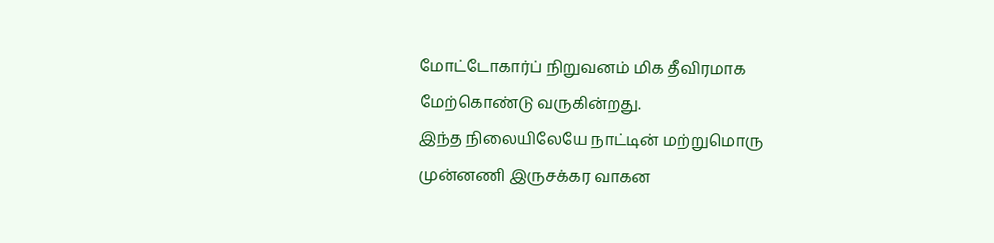மோட்டோகார்ப் நிறுவனம் மிக தீவிரமாக மேற்கொண்டு வருகின்றது.
இந்த நிலையிலேயே நாட்டின் மற்றுமொரு முன்னணி இருசக்கர வாகன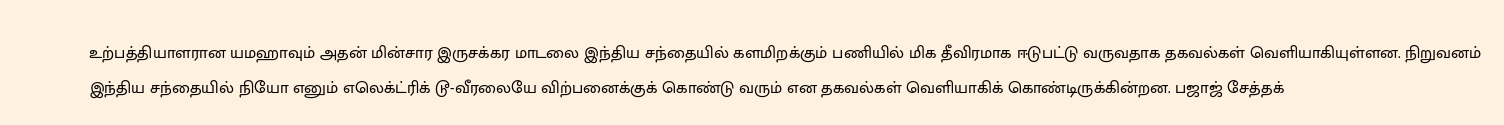உற்பத்தியாளரான யமஹாவும் அதன் மின்சார இருசக்கர மாடலை இந்திய சந்தையில் களமிறக்கும் பணியில் மிக தீவிரமாக ஈடுபட்டு வருவதாக தகவல்கள் வெளியாகியுள்ளன. நிறுவனம் இந்திய சந்தையில் நியோ எனும் எலெக்ட்ரிக் டூ-வீரலையே விற்பனைக்குக் கொண்டு வரும் என தகவல்கள் வெளியாகிக் கொண்டிருக்கின்றன. பஜாஜ் சேத்தக்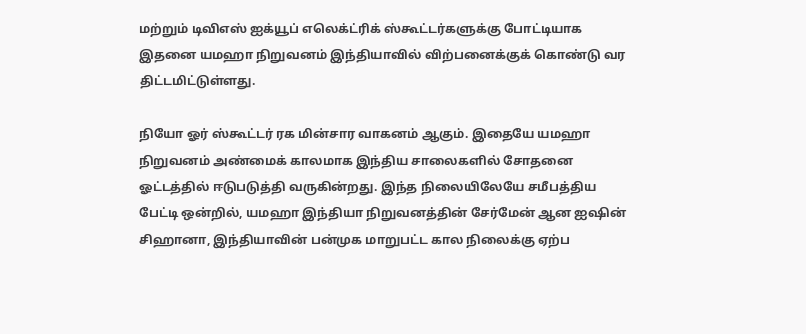மற்றும் டிவிஎஸ் ஐக்யூப் எலெக்ட்ரிக் ஸ்கூட்டர்களுக்கு போட்டியாக இதனை யமஹா நிறுவனம் இந்தியாவில் விற்பனைக்குக் கொண்டு வர திட்டமிட்டுள்ளது.

நியோ ஓர் ஸ்கூட்டர் ரக மின்சார வாகனம் ஆகும். இதையே யமஹா நிறுவனம் அண்மைக் காலமாக இந்திய சாலைகளில் சோதனை ஓட்டத்தில் ஈடுபடுத்தி வருகின்றது. இந்த நிலையிலேயே சமீபத்திய பேட்டி ஒன்றில், யமஹா இந்தியா நிறுவனத்தின் சேர்மேன் ஆன ஐஷின் சிஹானா, இந்தியாவின் பன்முக மாறுபட்ட கால நிலைக்கு ஏற்ப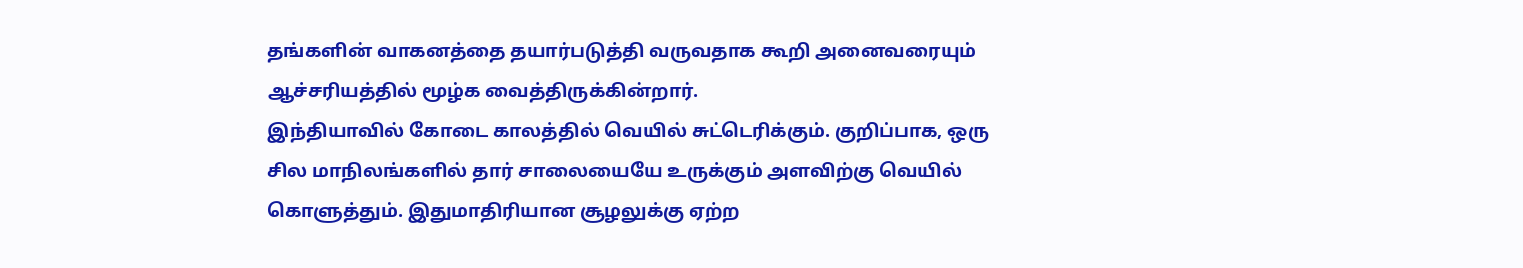தங்களின் வாகனத்தை தயார்படுத்தி வருவதாக கூறி அனைவரையும் ஆச்சரியத்தில் மூழ்க வைத்திருக்கின்றார்.
இந்தியாவில் கோடை காலத்தில் வெயில் சுட்டெரிக்கும். குறிப்பாக, ஒரு சில மாநிலங்களில் தார் சாலையையே உருக்கும் அளவிற்கு வெயில் கொளுத்தும். இதுமாதிரியான சூழலுக்கு ஏற்ற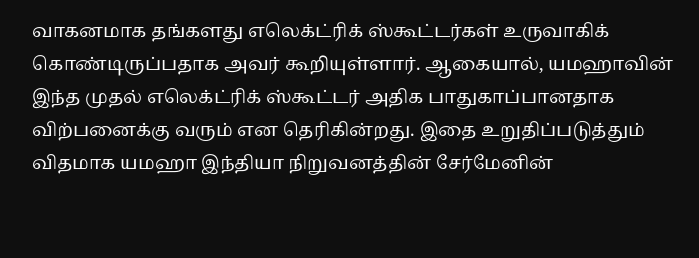வாகனமாக தங்களது எலெக்ட்ரிக் ஸ்கூட்டர்கள் உருவாகிக் கொண்டிருப்பதாக அவர் கூறியுள்ளார். ஆகையால், யமஹாவின் இந்த முதல் எலெக்ட்ரிக் ஸ்கூட்டர் அதிக பாதுகாப்பானதாக விற்பனைக்கு வரும் என தெரிகின்றது. இதை உறுதிப்படுத்தும் விதமாக யமஹா இந்தியா நிறுவனத்தின் சேர்மேனின்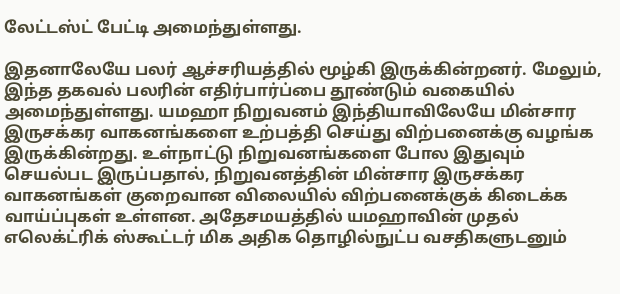லேட்டஸ்ட் பேட்டி அமைந்துள்ளது.

இதனாலேயே பலர் ஆச்சரியத்தில் மூழ்கி இருக்கின்றனர். மேலும், இந்த தகவல் பலரின் எதிர்பார்ப்பை தூண்டும் வகையில் அமைந்துள்ளது. யமஹா நிறுவனம் இந்தியாவிலேயே மின்சார இருசக்கர வாகனங்களை உற்பத்தி செய்து விற்பனைக்கு வழங்க இருக்கின்றது. உள்நாட்டு நிறுவனங்களை போல இதுவும் செயல்பட இருப்பதால், நிறுவனத்தின் மின்சார இருசக்கர வாகனங்கள் குறைவான விலையில் விற்பனைக்குக் கிடைக்க வாய்ப்புகள் உள்ளன. அதேசமயத்தில் யமஹாவின் முதல் எலெக்ட்ரிக் ஸ்கூட்டர் மிக அதிக தொழில்நுட்ப வசதிகளுடனும்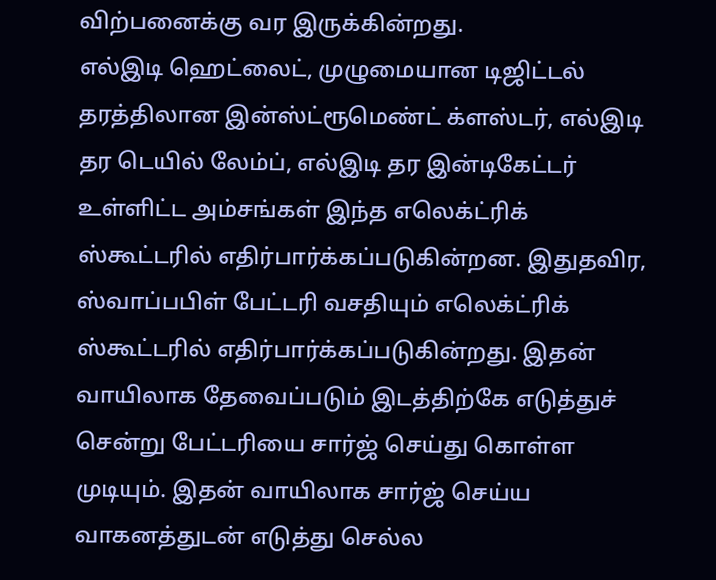விற்பனைக்கு வர இருக்கின்றது.
எல்இடி ஹெட்லைட், முழுமையான டிஜிட்டல் தரத்திலான இன்ஸ்ட்ரூமெண்ட் க்ளஸ்டர், எல்இடி தர டெயில் லேம்ப், எல்இடி தர இன்டிகேட்டர் உள்ளிட்ட அம்சங்கள் இந்த எலெக்ட்ரிக் ஸ்கூட்டரில் எதிர்பார்க்கப்படுகின்றன. இதுதவிர, ஸ்வாப்பபிள் பேட்டரி வசதியும் எலெக்ட்ரிக் ஸ்கூட்டரில் எதிர்பார்க்கப்படுகின்றது. இதன் வாயிலாக தேவைப்படும் இடத்திற்கே எடுத்துச் சென்று பேட்டரியை சார்ஜ் செய்து கொள்ள முடியும். இதன் வாயிலாக சார்ஜ் செய்ய வாகனத்துடன் எடுத்து செல்ல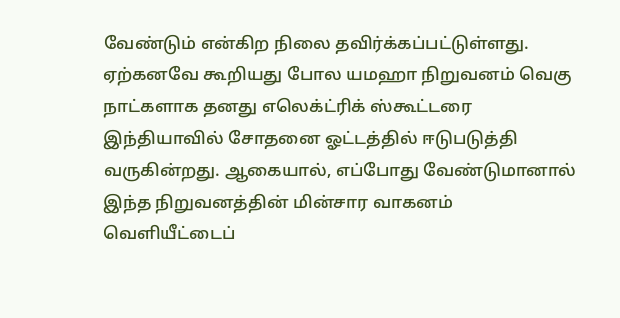வேண்டும் என்கிற நிலை தவிர்க்கப்பட்டுள்ளது.
ஏற்கனவே கூறியது போல யமஹா நிறுவனம் வெகு நாட்களாக தனது எலெக்ட்ரிக் ஸ்கூட்டரை இந்தியாவில் சோதனை ஓட்டத்தில் ஈடுபடுத்தி வருகின்றது. ஆகையால், எப்போது வேண்டுமானால் இந்த நிறுவனத்தின் மின்சார வாகனம் வெளியீட்டைப்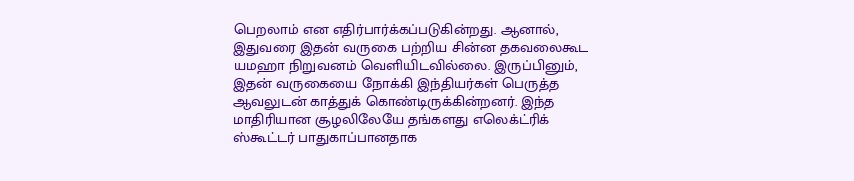பெறலாம் என எதிர்பார்க்கப்படுகின்றது. ஆனால், இதுவரை இதன் வருகை பற்றிய சின்ன தகவலைகூட யமஹா நிறுவனம் வெளியிடவில்லை. இருப்பினும், இதன் வருகையை நோக்கி இந்தியர்கள் பெருத்த ஆவலுடன் காத்துக் கொண்டிருக்கின்றனர். இந்த மாதிரியான சூழலிலேயே தங்களது எலெக்ட்ரிக் ஸ்கூட்டர் பாதுகாப்பானதாக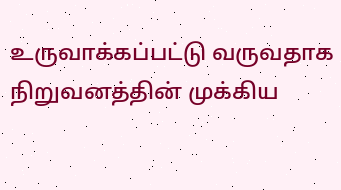உருவாக்கப்பட்டு வருவதாக நிறுவனத்தின் முக்கிய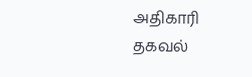அதிகாரி தகவல்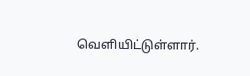வெளியிட்டுள்ளார்.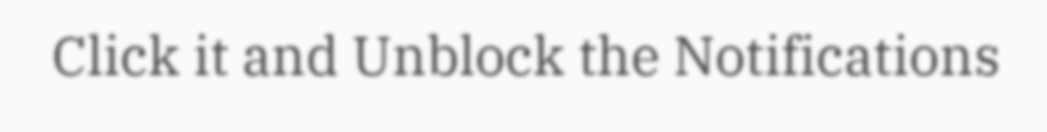Click it and Unblock the Notifications